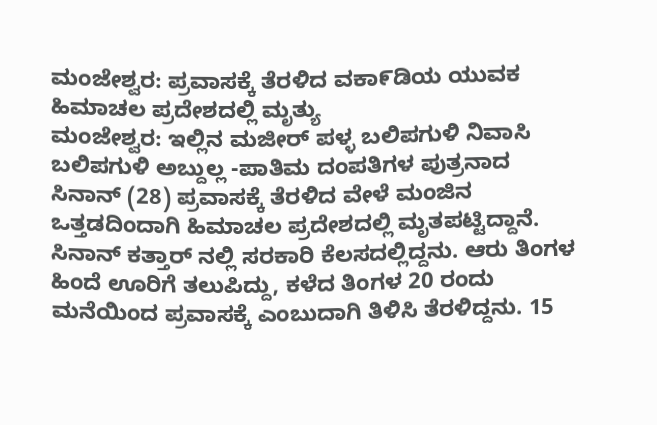ಮಂಜೇಶ್ವರ: ಪ್ರವಾಸಕ್ಕೆ ತೆರಳಿದ ವಕಾ೯ಡಿಯ ಯುವಕ ಹಿಮಾಚಲ ಪ್ರದೇಶದಲ್ಲಿ ಮೃತ್ಯು
ಮಂಜೇಶ್ವರ: ಇಲ್ಲಿನ ಮಜೀರ್ ಪಳ್ಳ ಬಲಿಪಗುಳಿ ನಿವಾಸಿ ಬಲಿಪಗುಳಿ ಅಬ್ದುಲ್ಲ -ಪಾತಿಮ ದಂಪತಿಗಳ ಪುತ್ರನಾದ ಸಿನಾನ್ (28) ಪ್ರವಾಸಕ್ಕೆ ತೆರಳಿದ ವೇಳೆ ಮಂಜಿನ ಒತ್ತಡದಿಂದಾಗಿ ಹಿಮಾಚಲ ಪ್ರದೇಶದಲ್ಲಿ ಮೃತಪಟ್ಟಿದ್ದಾನೆ.
ಸಿನಾನ್ ಕತ್ತಾರ್ ನಲ್ಲಿ ಸರಕಾರಿ ಕೆಲಸದಲ್ಲಿದ್ದನು. ಆರು ತಿಂಗಳ ಹಿಂದೆ ಊರಿಗೆ ತಲುಪಿದ್ದು, ಕಳೆದ ತಿಂಗಳ 20 ರಂದು ಮನೆಯಿಂದ ಪ್ರವಾಸಕ್ಕೆ ಎಂಬುದಾಗಿ ತಿಳಿಸಿ ತೆರಳಿದ್ದನು. 15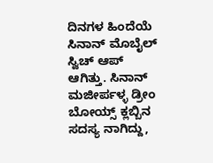ದಿನಗಳ ಹಿಂದೆಯೆ ಸಿನಾನ್ ಮೊಬೈಲ್ ಸ್ವಿಚ್ ಆಪ್ ಆಗಿತ್ತು. ಸಿನಾನ್ ಮಜೀರ್ಪಳ್ಳ ಡ್ರೀಂ ಬೋಯ್ಸ್ ಕ್ಲಬ್ಬಿನ ಸದಸ್ಯ ನಾಗಿದ್ದು,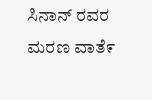ಸಿನಾನ್ ರವರ ಮರಣ ವಾತೆ೯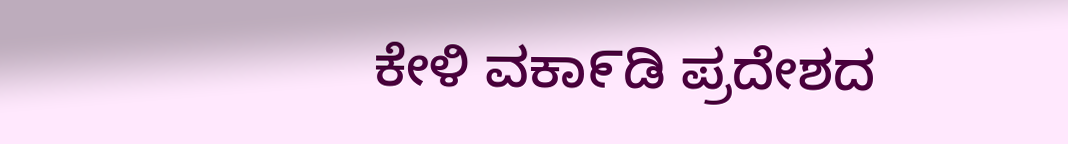ಕೇಳಿ ವಕಾ೯ಡಿ ಪ್ರದೇಶದ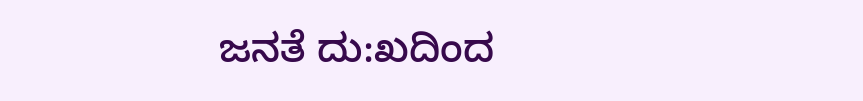ಜನತೆ ದು:ಖದಿಂದ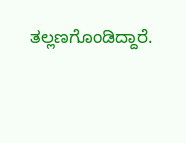ತಲ್ಲಣಗೊಂಡಿದ್ದಾರೆ.